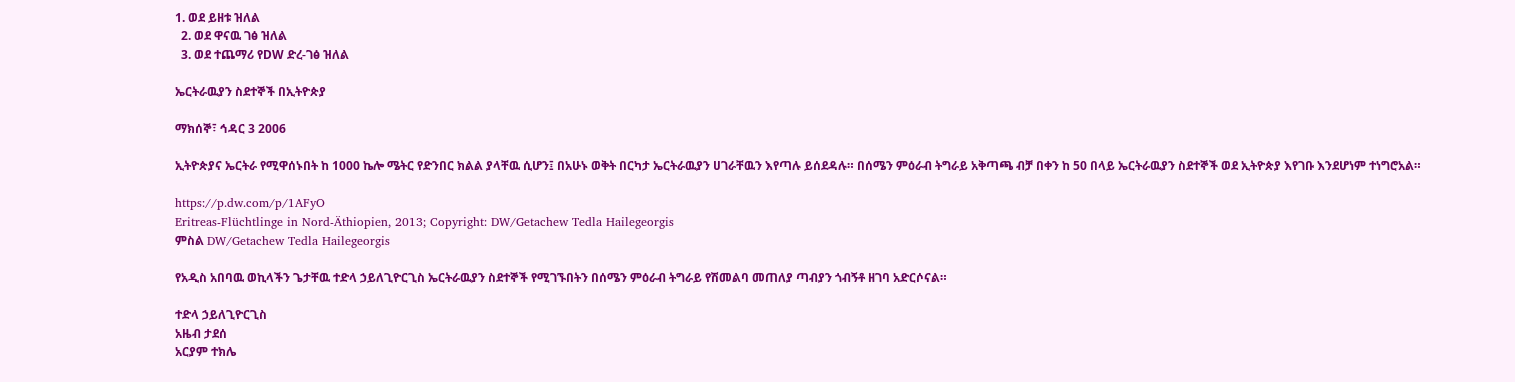1. ወደ ይዘቱ ዝለል
  2. ወደ ዋናዉ ገፅ ዝለል
  3. ወደ ተጨማሪ የDW ድረ-ገፅ ዝለል

ኤርትራዉያን ስደተኞች በኢትዮጵያ

ማክሰኞ፣ ኅዳር 3 2006

ኢትዮጵያና ኤርትራ የሚዋሰኑበት ከ 1000 ኬሎ ሜትር የድንበር ክልል ያላቸዉ ሲሆን፤ በአሁኑ ወቅት በርካታ ኤርትራዉያን ሀገራቸዉን እየጣሉ ይሰደዳሉ። በሰሜን ምዕራብ ትግራይ አቅጣጫ ብቻ በቀን ከ 50 በላይ ኤርትራዉያን ስደተኞች ወደ ኢትዮጵያ እየገቡ እንደሆነም ተነግሮአል።

https://p.dw.com/p/1AFyO
Eritreas-Flüchtlinge in Nord-Äthiopien, 2013; Copyright: DW/Getachew Tedla Hailegeorgis
ምስል DW/Getachew Tedla Hailegeorgis

የአዲስ አበባዉ ወኪላችን ጌታቸዉ ተድላ ኃይለጊዮርጊስ ኤርትራዉያን ስደተኞች የሚገኙበትን በሰሜን ምዕራብ ትግራይ የሽመልባ መጠለያ ጣብያን ጎብኝቶ ዘገባ አድርሶናል።

ተድላ ኃይለጊዮርጊስ
አዜብ ታደሰ
አርያም ተክሌ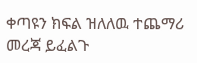ቀጣዩን ክፍል ዝለለዉ ተጨማሪ መረጃ ይፈልጉ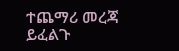ተጨማሪ መረጃ ይፈልጉ